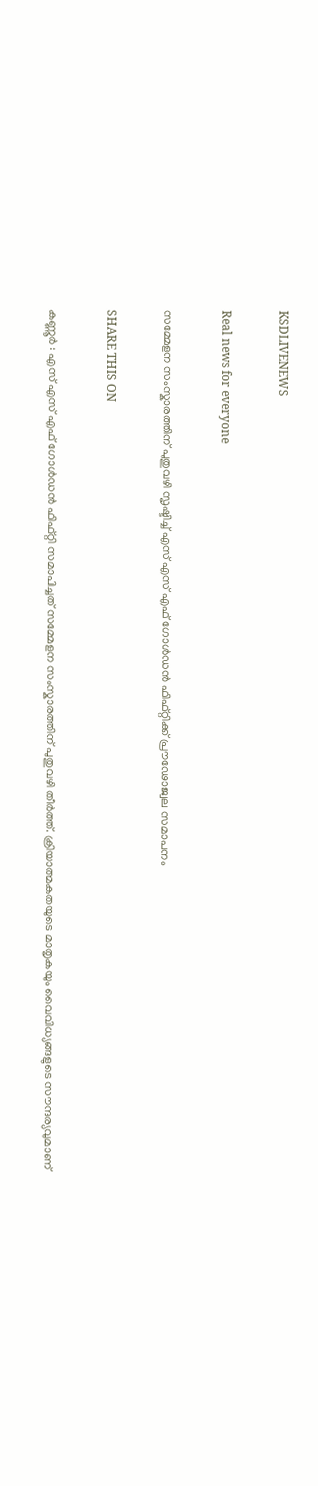KSDLIVENEWS

Real news for everyone

സമ്മേളന സംസ്കാരത്തിന് പുതുവഴി സൃഷ്ടിച്ച്‌ എസ് എസ് എഫ് ഗോള്‍ഡന്‍ ഫിഫ്റ്റിക്ക് പ്രൗഢോജ്വല സമാപനം

SHARE THIS ON

കണ്ണൂര്‍ : എസ് എസ് എഫ് ഗോള്‍ഡന്‍ ഫിഫ്റ്റി സമാപിച്ചത് സമ്മേളന സംസ്കാരത്തിന് പുതുവഴി തീര്‍ത്ത്. ക്രിയാത്മകതയുടെ മാതൃകയും വൈവിധ്യങ്ങളുടെ സൗന്ദര്യവുമാണ്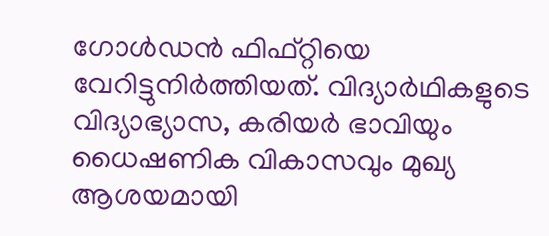ഗോള്‍ഡന്‍ ഫിഫ്റ്റിയെ വേറിട്ടുനിര്‍ത്തിയത്. വിദ്യാര്‍ഥികളുടെ വിദ്യാഭ്യാസ, കരിയര്‍ ഭാവിയും ധൈഷണിക വികാസവും മുഖ്യ ആശയമായി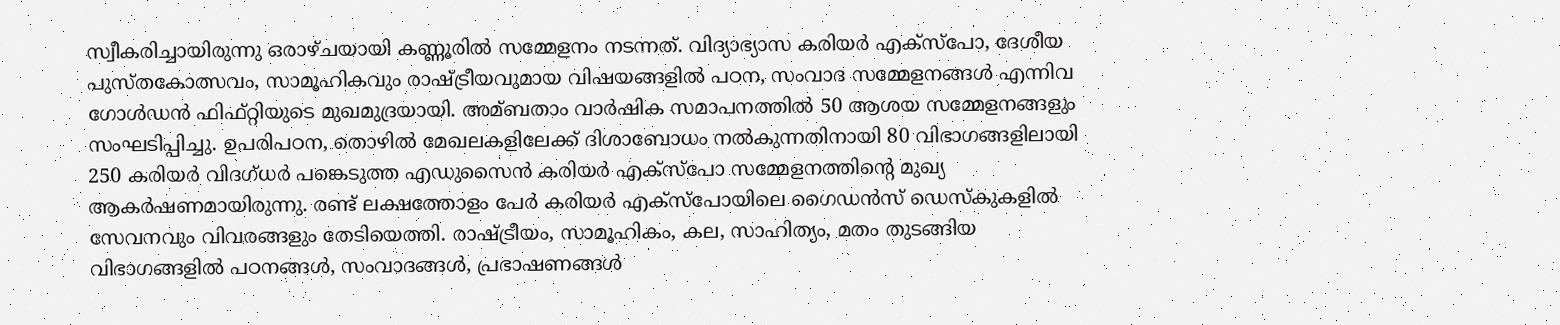സ്വീകരിച്ചായിരുന്നു ഒരാഴ്ചയായി കണ്ണൂരില്‍ സമ്മേളനം നടന്നത്. വിദ്യാഭ്യാസ കരിയര്‍ എക്സ്പോ, ദേശീയ പുസ്തകോത്സവം, സാമൂഹികവും രാഷ്ട്രീയവുമായ വിഷയങ്ങളില്‍ പഠന, സംവാദ സമ്മേളനങ്ങള്‍ എന്നിവ ഗോള്‍ഡന്‍ ഫിഫ്റ്റിയുടെ മുഖമുദ്രയായി. അമ്ബതാം വാര്‍ഷിക സമാപനത്തില്‍ 50 ആശയ സമ്മേളനങ്ങളും സംഘടിപ്പിച്ചു. ഉപരിപഠന, തൊഴില്‍ മേഖലകളിലേക്ക് ദിശാബോധം നല്‍കുന്നതിനായി 80 വിഭാഗങ്ങളിലായി 250 കരിയര്‍ വിദഗ്ധര്‍ പങ്കെടുത്ത എഡുസൈന്‍ കരിയര്‍ എക്സ്പോ സമ്മേളനത്തിന്റെ മുഖ്യ ആകര്‍ഷണമായിരുന്നു. രണ്ട് ലക്ഷത്തോളം പേര്‍ കരിയര്‍ എക്സ്പോയിലെ ഗൈഡന്‍സ് ഡെസ്കുകളില്‍ സേവനവും വിവരങ്ങളും തേടിയെത്തി. രാഷ്ട്രീയം, സാമൂഹികം, കല, സാഹിത്യം, മതം തുടങ്ങിയ വിഭാഗങ്ങളില്‍ പഠനങ്ങള്‍, സംവാദങ്ങള്‍, പ്രഭാഷണങ്ങള്‍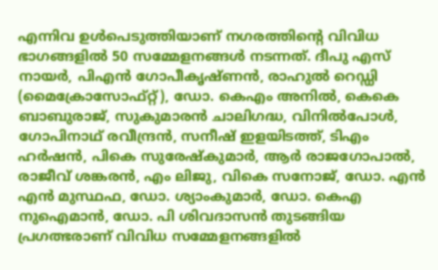എന്നിവ ഉള്‍പെടുത്തിയാണ് നഗരത്തിന്റെ വിവിധ ഭാഗങ്ങളില്‍ 50 സമ്മേളനങ്ങള്‍ നടന്നത്. ദീപു എസ് നായര്‍, പിഎന്‍ ഗോപീകൃഷ്ണന്‍, രാഹുല്‍ റെഡ്ഡി (മൈക്രോസോഫ്റ്റ്), ഡോ. കെഎം അനില്‍, കെകെ ബാബുരാജ്, സുകുമാരന്‍ ചാലിഗദ്ധ, വിനില്‍പോള്‍, ഗോപിനാഥ് രവീന്ദ്രന്‍, സനീഷ് ഇളയിടത്ത്, ടിഎം ഹര്‍ഷന്‍, പികെ സുരേഷ്കുമാര്‍, ആര്‍ രാജഗോപാല്‍, രാജീവ് ശങ്കരന്‍, എം ലിജു, വികെ സനോജ്, ഡോ. എന്‍ എന്‍ മുസ്ഥഫ, ഡോ. ശ്യാംകുമാര്‍, ഡോ. കെഎ നുഐമാന്‍, ഡോ. പി ശിവദാസന്‍ തുടങ്ങിയ പ്രഗത്ഭരാണ് വിവിധ സമ്മേളനങ്ങളില്‍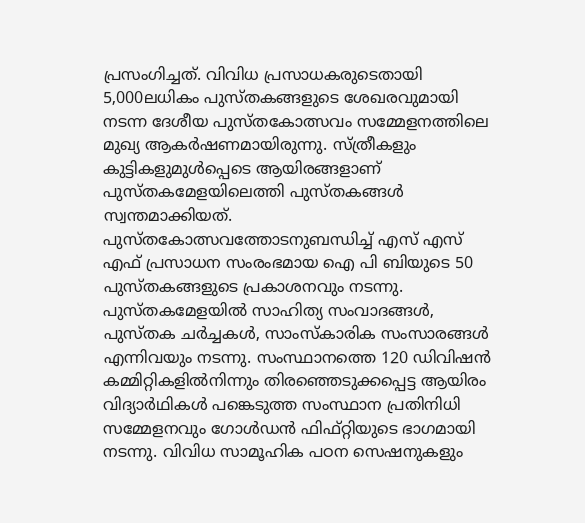പ്രസംഗിച്ചത്. വിവിധ പ്രസാധകരുടെതായി 5,000ലധികം പുസ്തകങ്ങളുടെ ശേഖരവുമായി നടന്ന ദേശീയ പുസ്തകോത്സവം സമ്മേളനത്തിലെ മുഖ്യ ആകര്‍ഷണമായിരുന്നു. സ്ത്രീകളും കുട്ടികളുമുള്‍പ്പെടെ ആയിരങ്ങളാണ് പുസ്തകമേളയിലെത്തി പുസ്തകങ്ങള്‍ സ്വന്തമാക്കിയത്. പുസ്തകോത്സവത്തോടനുബന്ധിച്ച്‌ എസ് എസ് എഫ് പ്രസാധന സംരംഭമായ ഐ പി ബിയുടെ 50 പുസ്തകങ്ങളുടെ പ്രകാശനവും നടന്നു. പുസ്തകമേളയില്‍ സാഹിത്യ സംവാദങ്ങള്‍, പുസ്തക ചര്‍ച്ചകള്‍, സാംസ്കാരിക സംസാരങ്ങള്‍ എന്നിവയും നടന്നു. സംസ്ഥാനത്തെ 120 ഡിവിഷന്‍ കമ്മിറ്റികളില്‍നിന്നും തിരഞ്ഞെടുക്കപ്പെട്ട ആയിരം വിദ്യാര്‍ഥികള്‍ പങ്കെടുത്ത സംസ്ഥാന പ്രതിനിധി സമ്മേളനവും ഗോള്‍ഡന്‍ ഫിഫ്റ്റിയുടെ ഭാഗമായി നടന്നു. വിവിധ സാമൂഹിക പഠന സെഷനുകളും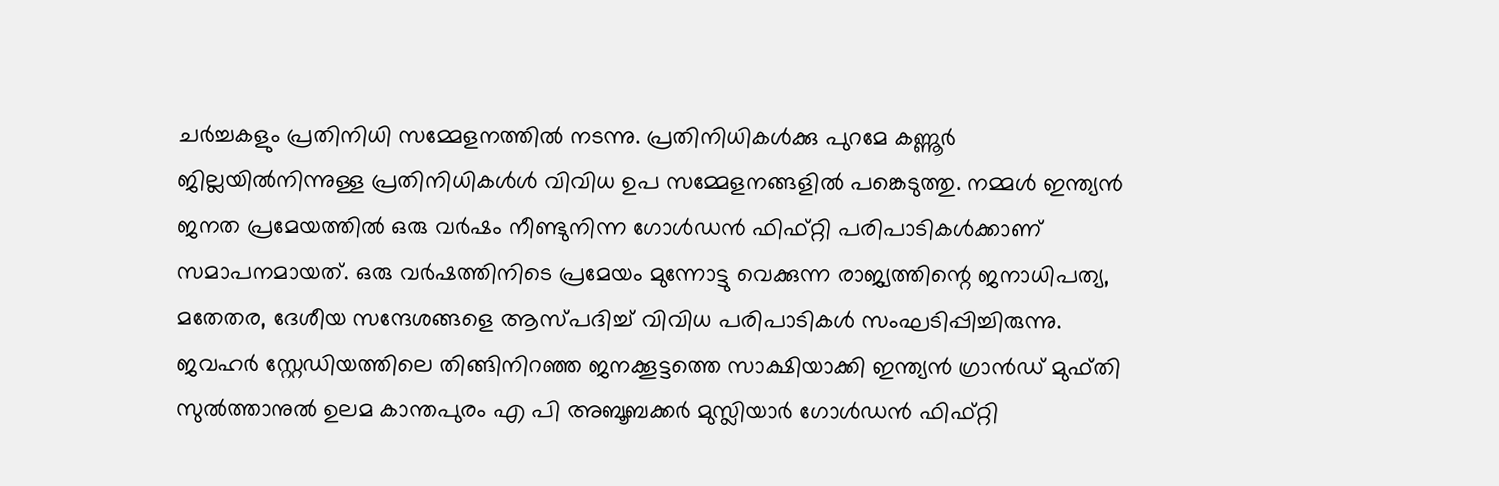ചര്‍ച്ചകളും പ്രതിനിധി സമ്മേളനത്തില്‍ നടന്നു. പ്രതിനിധികള്‍ക്കു പുറമേ കണ്ണൂര്‍ ജില്ലയില്‍നിന്നുള്ള പ്രതിനിധികള്‍ള്‍ വിവിധ ഉപ സമ്മേളനങ്ങളില്‍ പങ്കെടുത്തു. നമ്മള്‍ ഇന്ത്യന്‍ ജനത പ്രമേയത്തില്‍ ഒരു വര്‍ഷം നീണ്ടുനിന്ന ഗോള്‍ഡന്‍ ഫിഫ്റ്റി പരിപാടികള്‍ക്കാണ് സമാപനമായത്. ഒരു വര്‍ഷത്തിനിടെ പ്രമേയം മുന്നോട്ടു വെക്കുന്ന രാജ്യത്തിന്റെ ജനാധിപത്യ, മതേതര, ദേശീയ സന്ദേശങ്ങളെ ആസ്പദിച്ച്‌ വിവിധ പരിപാടികള്‍ സംഘടിപ്പിച്ചിരുന്നു. ജവഹര്‍ സ്റ്റേഡിയത്തിലെ തിങ്ങിനിറഞ്ഞ ജനക്കൂട്ടത്തെ സാക്ഷിയാക്കി ഇന്ത്യന്‍ ഗ്രാന്‍ഡ് മുഫ്തി സുല്‍ത്താനുല്‍ ഉലമ കാന്തപുരം എ പി അബൂബക്കര്‍ മുസ്ലിയാര്‍ ഗോള്‍ഡന്‍ ഫിഫ്റ്റി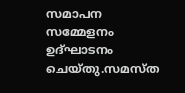സമാപന സമ്മേളനം ഉദ്ഘാടനം ചെയ്തു.സമസ്ത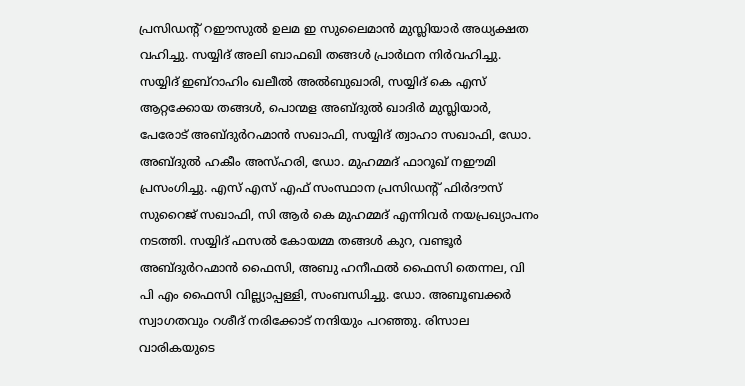പ്രസിഡന്റ് റഈസുല്‍ ഉലമ ഇ സുലൈമാന്‍ മുസ്ലിയാര്‍ അധ്യക്ഷത വഹിച്ചു. സയ്യിദ് അലി ബാഫഖി തങ്ങള്‍ പ്രാര്‍ഥന നിര്‍വഹിച്ചു. സയ്യിദ് ഇബ്റാഹിം ഖലീല്‍ അല്‍ബുഖാരി, സയ്യിദ് കെ എസ് ആറ്റക്കോയ തങ്ങള്‍, പൊന്മള അബ്ദുല്‍ ഖാദിര്‍ മുസ്ലിയാര്‍, പേരോട് അബ്ദുര്‍റഹ്മാന്‍ സഖാഫി, സയ്യിദ് ത്വാഹാ സഖാഫി, ഡോ. അബ്ദുല്‍ ഹകീം അസ്ഹരി, ഡോ. മുഹമ്മദ് ഫാറൂഖ് നഈമി പ്രസംഗിച്ചു. എസ് എസ് എഫ് സംസ്ഥാന പ്രസിഡന്റ് ഫിര്‍ദൗസ് സുറൈജ് സഖാഫി, സി ആര്‍ കെ മുഹമ്മദ് എന്നിവര്‍ നയപ്രഖ്യാപനം നടത്തി. സയ്യിദ് ഫസല്‍ കോയമ്മ തങ്ങള്‍ കുറ, വണ്ടൂര്‍ അബ്ദുര്‍റഹ്മാന്‍ ഫൈസി, അബു ഹനീഫല്‍ ഫൈസി തെന്നല, വി പി എം ഫൈസി വില്ല്യാപ്പള്ളി, സംബന്ധിച്ചു. ഡോ. അബൂബക്കര്‍ സ്വാഗതവും റശീദ് നരിക്കോട് നന്ദിയും പറഞ്ഞു. രിസാല വാരികയുടെ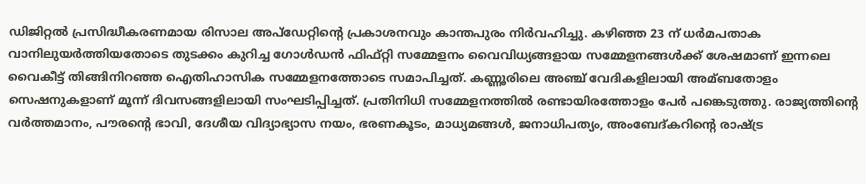ഡിജിറ്റല്‍ പ്രസിദ്ധീകരണമായ രിസാല അപ്‌ഡേറ്റിന്റെ പ്രകാശനവും കാന്തപുരം നിര്‍വഹിച്ചു. കഴിഞ്ഞ 23 ന് ധര്‍മപതാക വാനിലുയര്‍ത്തിയതോടെ തുടക്കം കുറിച്ച ഗോള്‍ഡന്‍ ഫിഫ്റ്റി സമ്മേളനം വൈവിധ്യങ്ങളായ സമ്മേളനങ്ങള്‍ക്ക് ശേഷമാണ് ഇന്നലെ വൈകീട്ട് തിങ്ങിനിറഞ്ഞ ഐതിഹാസിക സമ്മേളനത്തോടെ സമാപിച്ചത്. കണ്ണൂരിലെ അഞ്ച് വേദികളിലായി അമ്ബതോളം സെഷനുകളാണ് മൂന്ന് ദിവസങ്ങളിലായി സംഘടിപ്പിച്ചത്. പ്രതിനിധി സമ്മേളനത്തില്‍ രണ്ടായിരത്തോളം പേര്‍ പങ്കെടുത്തു. രാജ്യത്തിന്റെ വര്‍ത്തമാനം, പൗരന്റെ ഭാവി, ദേശീയ വിദ്യാഭ്യാസ നയം, ഭരണകൂടം, മാധ്യമങ്ങള്‍, ജനാധിപത്യം, അംബേദ്കറിന്റെ രാഷ്ട്ര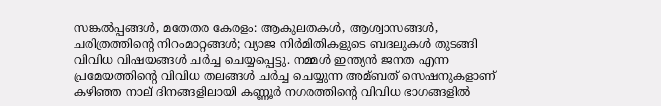സങ്കല്‍പ്പങ്ങള്‍, മതേതര കേരളം: ആകുലതകള്‍, ആശ്വാസങ്ങള്‍, ചരിത്രത്തിന്റെ നിറംമാറ്റങ്ങള്‍; വ്യാജ നിര്‍മിതികളുടെ ബദലുകള്‍ തുടങ്ങി വിവിധ വിഷയങ്ങള്‍ ചര്‍ച്ച ചെയ്യപ്പെട്ടു. നമ്മള്‍ ഇന്ത്യന്‍ ജനത എന്ന പ്രമേയത്തിന്റെ വിവിധ തലങ്ങള്‍ ചര്‍ച്ച ചെയ്യുന്ന അമ്ബത് സെഷനുകളാണ് കഴിഞ്ഞ നാല് ദിനങ്ങളിലായി കണ്ണൂര്‍ നഗരത്തിന്റെ വിവിധ ഭാഗങ്ങളില്‍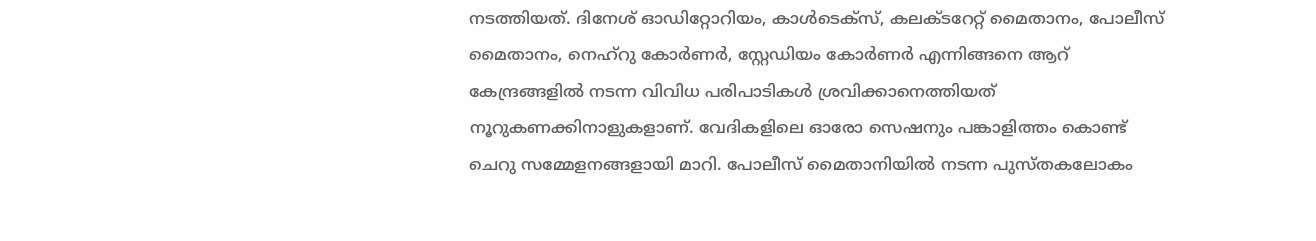നടത്തിയത്. ദിനേശ് ഓഡിറ്റോറിയം, കാള്‍ടെക്‌സ്, കലക്ടറേറ്റ് മൈതാനം, പോലീസ് മൈതാനം, നെഹ്‌റു കോര്‍ണര്‍, സ്റ്റേഡിയം കോര്‍ണര്‍ എന്നിങ്ങനെ ആറ് കേന്ദ്രങ്ങളില്‍ നടന്ന വിവിധ പരിപാടികള്‍ ശ്രവിക്കാനെത്തിയത് നൂറുകണക്കിനാളുകളാണ്. വേദികളിലെ ഓരോ സെഷനും പങ്കാളിത്തം കൊണ്ട് ചെറു സമ്മേളനങ്ങളായി മാറി. പോലീസ് മൈതാനിയില്‍ നടന്ന പുസ്തകലോകം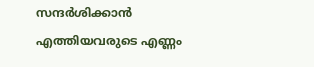സന്ദര്‍ശിക്കാന്‍ എത്തിയവരുടെ എണ്ണം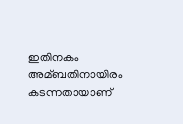ഇതിനകം അമ്ബതിനായിരം കടന്നതായാണ്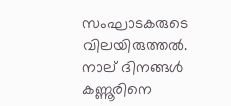സംഘാടകരുടെ വിലയിരുത്തല്‍. നാല് ദിനങ്ങള്‍ കണ്ണൂരിനെ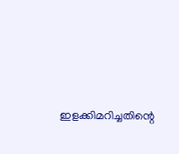ഇളക്കിമറിച്ചതിന്റെ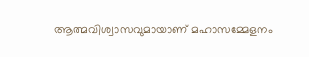ആത്മവിശ്വാസവുമായാണ് മഹാസമ്മേളനം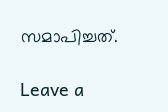സമാപിച്ചത്.

Leave a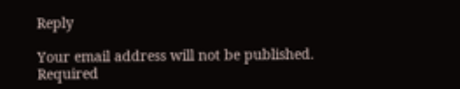Reply

Your email address will not be published. Required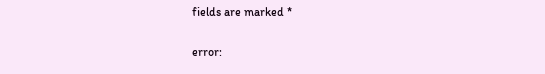fields are marked *

error: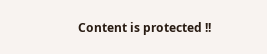Content is protected !!